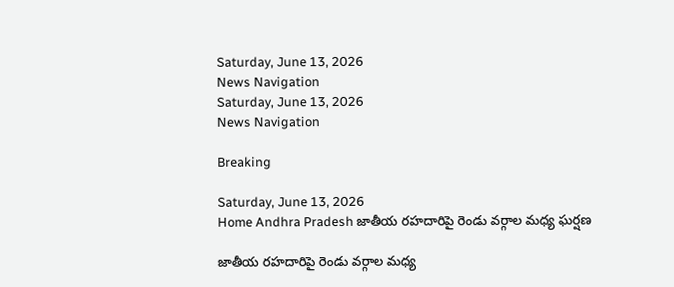Saturday, June 13, 2026
News Navigation
Saturday, June 13, 2026
News Navigation

Breaking

Saturday, June 13, 2026
Home Andhra Pradesh జాతీయ రహదారిపై రెండు వర్గాల మధ్య ఘర్షణ

జాతీయ రహదారిపై రెండు వర్గాల మధ్య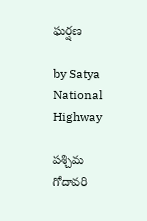ఘర్షణ

by Satya
National Highway

పశ్చిమ గోదావరి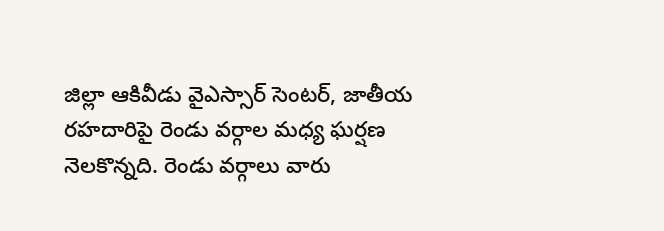జిల్లా ఆకివీడు వైఎస్సార్ సెంటర్, జాతీయ రహదారిపై రెండు వర్గాల మధ్య ఘర్షణ నెలకొన్నది. రెండు వర్గాలు వారు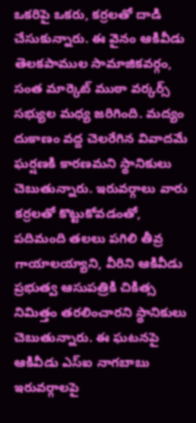ఒకరిపై ఒకరు, కర్రలతో దాడి చేసుకున్నారు. ఈ వైనం ఆకివీడు తెలకపాముల సామాజికవర్గం, సంత మార్కెట్ ముఠా వర్కర్స్ సభ్యుల మధ్య జరిగింది. మద్యం దుకాణం వద్ద చెలరేగిన వివాదమే ఘర్షణకి కారణమని స్థానికులు చెబుతున్నారు. ఇరువర్గాలు వారు కర్రలతో కొట్టుకోవడంతో, పదిమంది తలలు పగిలి తీవ్ర గాయాలయ్యాని, వీరిని ఆకివీడు ప్రభుత్వ ఆసుపత్రికి చికిత్స నిమిత్తం తరలించారని స్థానికులు చెబుతున్నారు. ఈ ఘటనపై ఆకివీడు ఎస్ఐ నాగబాబు ఇరువర్గాలపై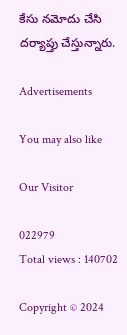కేసు నమోదు చేసి దర్యాప్తు చేస్తున్నారు.

Advertisements

You may also like

Our Visitor

022979
Total views : 140702

Copyright © 2024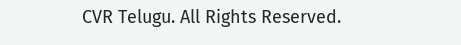CVR Telugu. All Rights Reserved.